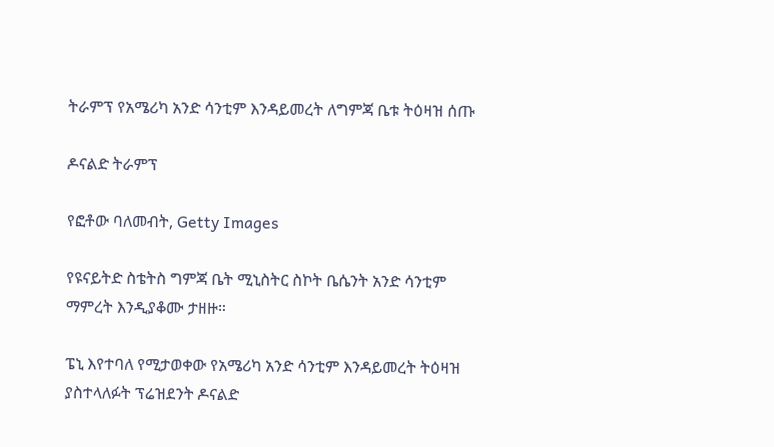ትራምፕ የአሜሪካ አንድ ሳንቲም እንዳይመረት ለግምጃ ቤቱ ትዕዛዝ ሰጡ

ዶናልድ ትራምፕ

የፎቶው ባለመብት, Getty Images

የዩናይትድ ስቴትስ ግምጃ ቤት ሚኒስትር ስኮት ቤሴንት አንድ ሳንቲም ማምረት እንዲያቆሙ ታዘዙ።

ፔኒ እየተባለ የሚታወቀው የአሜሪካ አንድ ሳንቲም እንዳይመረት ትዕዛዝ ያስተላለፉት ፕሬዝደንት ዶናልድ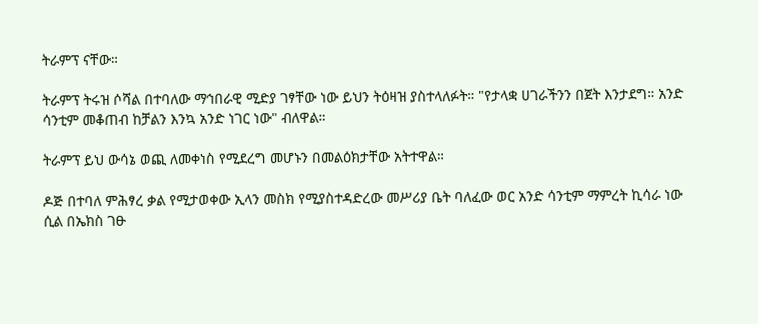ትራምፕ ናቸው።

ትራምፕ ትሩዝ ሶሻል በተባለው ማኅበራዊ ሚድያ ገፃቸው ነው ይህን ትዕዛዝ ያስተላለፉት። "የታላቋ ሀገራችንን በጀት እንታደግ። አንድ ሳንቲም መቆጠብ ከቻልን እንኳ አንድ ነገር ነው" ብለዋል።

ትራምፕ ይህ ውሳኔ ወጪ ለመቀነስ የሚደረግ መሆኑን በመልዕክታቸው አትተዋል።

ዶጅ በተባለ ምሕፃረ ቃል የሚታወቀው ኢላን መስክ የሚያስተዳድረው መሥሪያ ቤት ባለፈው ወር አንድ ሳንቲም ማምረት ኪሳራ ነው ሲል በኤክስ ገፁ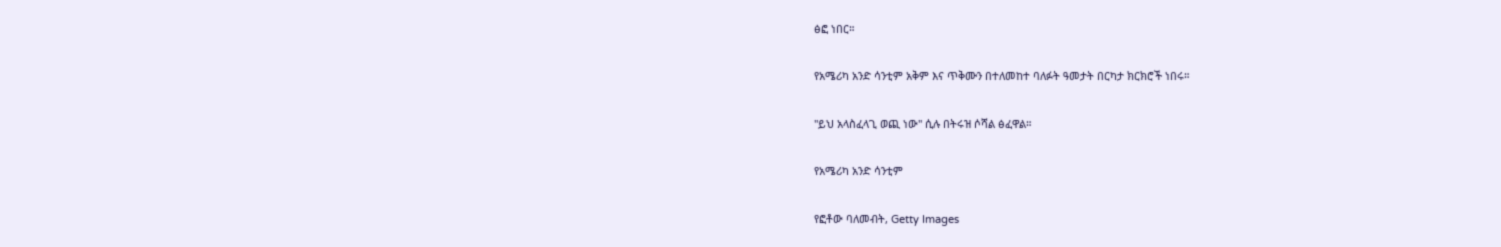ፅፎ ነበር።

የአሜሪካ አንድ ሳንቲም አቅም እና ጥቅሙን በተለመከተ ባለፉት ዓመታት በርካታ ክርክሮች ነበሩ።

"ይህ አላስፈላጊ ወጪ ነው" ሲሉ በትሩዝ ሶሻል ፅፈዋል።

የአሜሪካ አንድ ሳንቲም

የፎቶው ባለመብት, Getty Images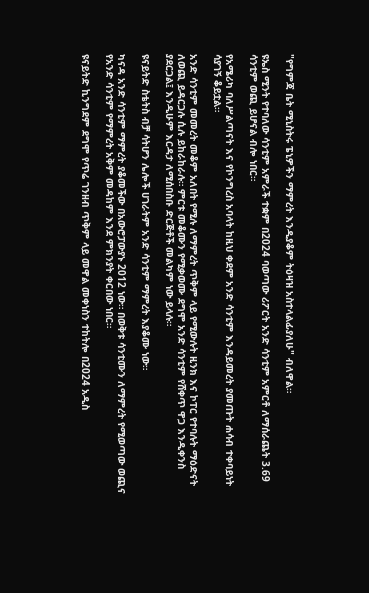"የግምጃ ቤት ሚኒስትሩ ፔኒዎችን ማምረት እንዲያቆም ትዕዛዝ አስተላልፊያለሁ" ብለዋል።

ዩኤስ ሚንት የተባለው ሳንቲም አምራች ተቋም በ2024 ባወጣው ሪፖርት አንድ ሳንቲም አምርቶ ለማሰራጨት 3.69 ሳንቲም ወጪ ይሆናል ብሎ ነበር።

የአሜሪካ ባለሥልጣናት እና የኮንግረስ አባላት ከዚህ ቀደም አንድ ሳንቲም እንዳይመረት ያመጡት ሐሳብ ተቀባይነት ሳያገኝ ቆይቷል።

አንድ ሳንቲም መመረት መቆም አለበት የሚሉ ለማምረት ጥቅም ላይ የሚውሉት ዚንክ እና ኮፐር የተባሉት ማዕድናት ለወጪ ይዳርጋሉ ሲሉ ይከራከራሉ። ምርቱ መቆሙን የሚቃወሙ ደግሞ አንድ ሳንቲም የሸቀጥ ዋጋ እንዲቀንስ ያደርጋል፤ እንዲሁም እርዳታ ለሚሰበስቡ ድርጅቶች መልካም ነው ይላሉ።

ዩናይትድ ስቴትስ ብቻ ሳትሆን ሌሎች ሀገራትም አንድ ሳንቲም ማምረት እያቆሙ ነው።

ካናዳ አንድ ሳንቲም ማምረት ያቆመችው በአውሮፓውያኑ 2012 ነው። በወቅቱ ሳንቲሙን ለማምረት የሚወጣው ወጪና የአንድ ሳንቲም የማምረት አቅም መዳከም እንደ ምክንያት ቀርበው ነበር።

ዩናይትድ ኪንግደም ደግሞ የጥሬ ገንዘብ ጥቅም ላይ መዋል መቀነስን ተከትሎ በ2024 አዲስ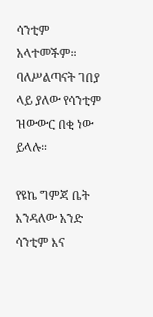ሳንቲም አላተመችም። ባለሥልጣናት ገበያ ላይ ያለው የሳንቲም ዝውውር በቂ ነው ይላሉ።

የዩኬ ግምጃ ቤት እንዳለው አንድ ሳንቲም እና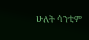ሁለት ሳንቲም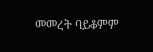መመረት ባይቆምም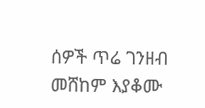ሰዎች ጥሬ ገንዘብ መሸከም እያቆሙ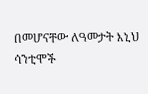በመሆናቸው ለዓመታት እኒህ ሳንቲሞች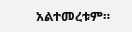አልተመረቱም።